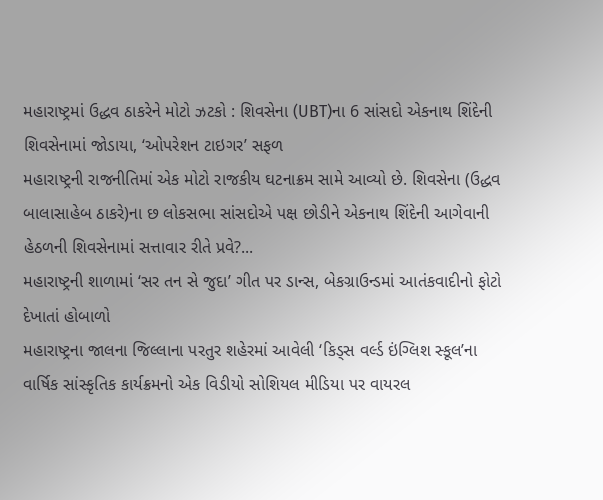મહારાષ્ટ્રમાં ઉદ્ધવ ઠાકરેને મોટો ઝટકો : શિવસેના (UBT)ના 6 સાંસદો એકનાથ શિંદેની શિવસેનામાં જોડાયા, ‘ઓપરેશન ટાઇગર’ સફળ
મહારાષ્ટ્રની રાજનીતિમાં એક મોટો રાજકીય ઘટનાક્રમ સામે આવ્યો છે. શિવસેના (ઉદ્ધવ બાલાસાહેબ ઠાકરે)ના છ લોકસભા સાંસદોએ પક્ષ છોડીને એકનાથ શિંદેની આગેવાની હેઠળની શિવસેનામાં સત્તાવાર રીતે પ્રવે?...
મહારાષ્ટ્રની શાળામાં ‘સર તન સે જુદા’ ગીત પર ડાન્સ, બેકગ્રાઉન્ડમાં આતંકવાદીનો ફોટો દેખાતાં હોબાળો
મહારાષ્ટ્રના જાલના જિલ્લાના પરતુર શહેરમાં આવેલી ‘કિડ્સ વર્લ્ડ ઇંગ્લિશ સ્કૂલ’ના વાર્ષિક સાંસ્કૃતિક કાર્યક્રમનો એક વિડીયો સોશિયલ મીડિયા પર વાયરલ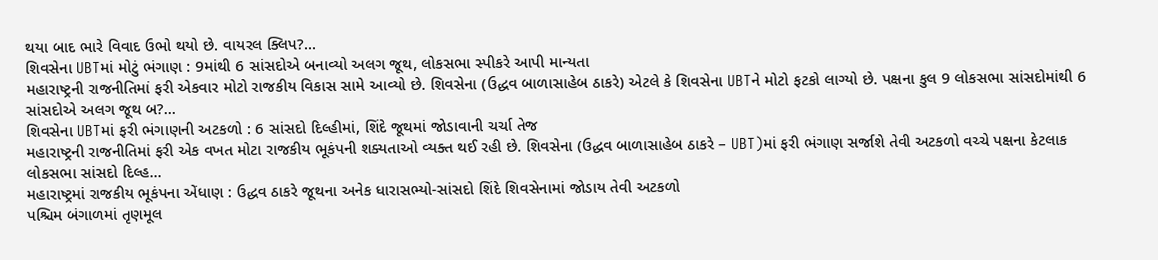થયા બાદ ભારે વિવાદ ઉભો થયો છે. વાયરલ ક્લિપ?...
શિવસેના UBTમાં મોટું ભંગાણ : 9માંથી 6 સાંસદોએ બનાવ્યો અલગ જૂથ, લોકસભા સ્પીકરે આપી માન્યતા
મહારાષ્ટ્રની રાજનીતિમાં ફરી એકવાર મોટો રાજકીય વિકાસ સામે આવ્યો છે. શિવસેના (ઉદ્ધવ બાળાસાહેબ ઠાકરે) એટલે કે શિવસેના UBTને મોટો ફટકો લાગ્યો છે. પક્ષના કુલ 9 લોકસભા સાંસદોમાંથી 6 સાંસદોએ અલગ જૂથ બ?...
શિવસેના UBTમાં ફરી ભંગાણની અટકળો : 6 સાંસદો દિલ્હીમાં, શિંદે જૂથમાં જોડાવાની ચર્ચા તેજ
મહારાષ્ટ્રની રાજનીતિમાં ફરી એક વખત મોટા રાજકીય ભૂકંપની શક્યતાઓ વ્યક્ત થઈ રહી છે. શિવસેના (ઉદ્ધવ બાળાસાહેબ ઠાકરે – UBT)માં ફરી ભંગાણ સર્જાશે તેવી અટકળો વચ્ચે પક્ષના કેટલાક લોકસભા સાંસદો દિલ્હ...
મહારાષ્ટ્રમાં રાજકીય ભૂકંપના એંધાણ : ઉદ્ધવ ઠાકરે જૂથના અનેક ધારાસભ્યો-સાંસદો શિંદે શિવસેનામાં જોડાય તેવી અટકળો
પશ્ચિમ બંગાળમાં તૃણમૂલ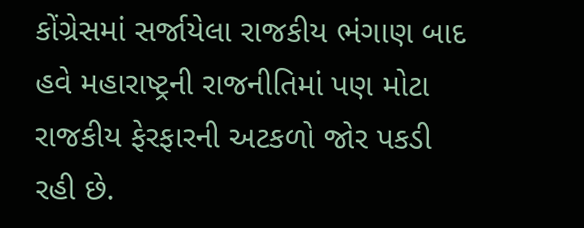કોંગ્રેસમાં સર્જાયેલા રાજકીય ભંગાણ બાદ હવે મહારાષ્ટ્રની રાજનીતિમાં પણ મોટા રાજકીય ફેરફારની અટકળો જોર પકડી રહી છે.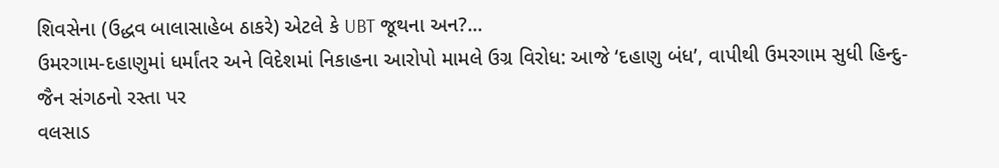શિવસેના (ઉદ્ધવ બાલાસાહેબ ઠાકરે) એટલે કે UBT જૂથના અન?...
ઉમરગામ-દહાણુમાં ધર્માંતર અને વિદેશમાં નિકાહના આરોપો મામલે ઉગ્ર વિરોધ: આજે ‘દહાણુ બંધ’, વાપીથી ઉમરગામ સુધી હિન્દુ-જૈન સંગઠનો રસ્તા પર
વલસાડ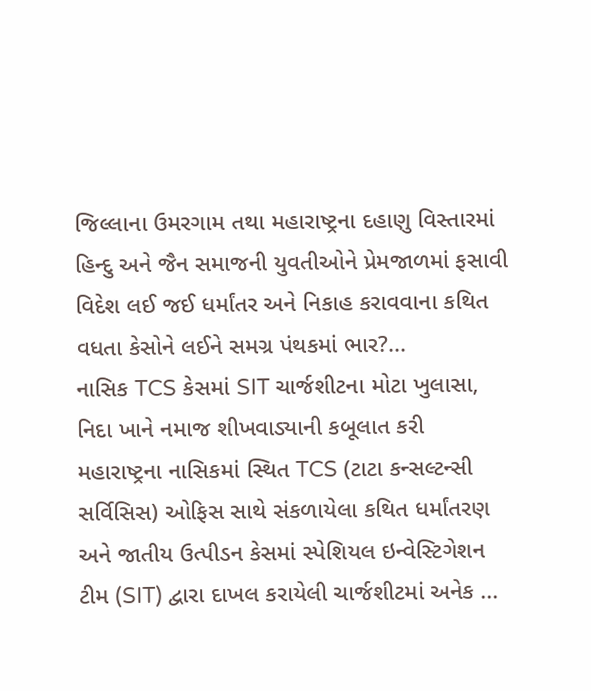જિલ્લાના ઉમરગામ તથા મહારાષ્ટ્રના દહાણુ વિસ્તારમાં હિન્દુ અને જૈન સમાજની યુવતીઓને પ્રેમજાળમાં ફસાવી વિદેશ લઈ જઈ ધર્માંતર અને નિકાહ કરાવવાના કથિત વધતા કેસોને લઈને સમગ્ર પંથકમાં ભાર?...
નાસિક TCS કેસમાં SIT ચાર્જશીટના મોટા ખુલાસા, નિદા ખાને નમાજ શીખવાડ્યાની કબૂલાત કરી
મહારાષ્ટ્રના નાસિકમાં સ્થિત TCS (ટાટા કન્સલ્ટન્સી સર્વિસિસ) ઓફિસ સાથે સંકળાયેલા કથિત ધર્માંતરણ અને જાતીય ઉત્પીડન કેસમાં સ્પેશિયલ ઇન્વેસ્ટિગેશન ટીમ (SIT) દ્વારા દાખલ કરાયેલી ચાર્જશીટમાં અનેક ...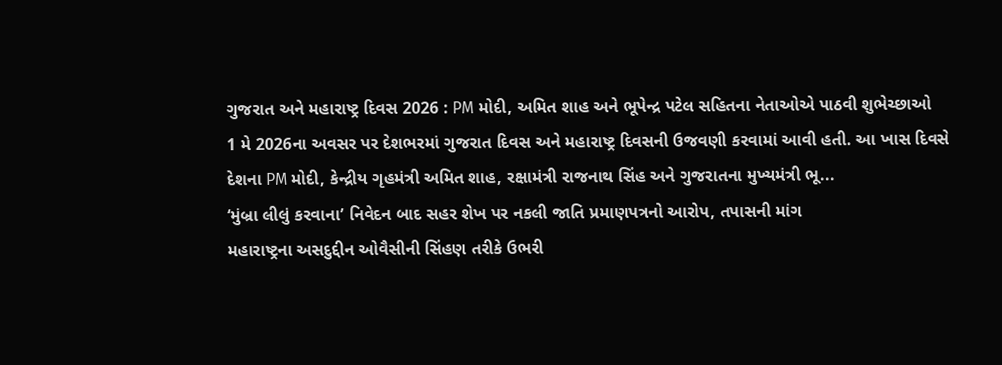ગુજરાત અને મહારાષ્ટ્ર દિવસ 2026 : PM મોદી, અમિત શાહ અને ભૂપેન્દ્ર પટેલ સહિતના નેતાઓએ પાઠવી શુભેચ્છાઓ
1 મે 2026ના અવસર પર દેશભરમાં ગુજરાત દિવસ અને મહારાષ્ટ્ર દિવસની ઉજવણી કરવામાં આવી હતી. આ ખાસ દિવસે દેશના PM મોદી, કેન્દ્રીય ગૃહમંત્રી અમિત શાહ, રક્ષામંત્રી રાજનાથ સિંહ અને ગુજરાતના મુખ્યમંત્રી ભૂ...
‘મુંબ્રા લીલું કરવાના’ નિવેદન બાદ સહર શેખ પર નકલી જાતિ પ્રમાણપત્રનો આરોપ, તપાસની માંગ
મહારાષ્ટ્રના અસદુદ્દીન ઓવૈસીની સિંહણ તરીકે ઉભરી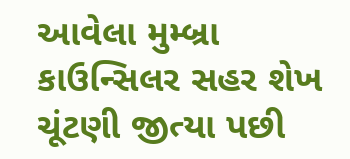આવેલા મુમ્બ્રા કાઉન્સિલર સહર શેખ ચૂંટણી જીત્યા પછી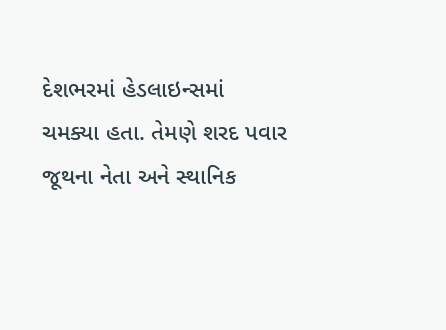દેશભરમાં હેડલાઇન્સમાં ચમક્યા હતા. તેમણે શરદ પવાર જૂથના નેતા અને સ્થાનિક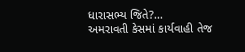ધારાસભ્ય જિતે?...
અમરાવતી કેસમાં કાર્યવાહી તેજ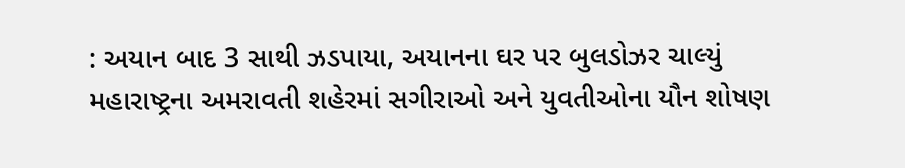: અયાન બાદ 3 સાથી ઝડપાયા, અયાનના ઘર પર બુલડોઝર ચાલ્યું
મહારાષ્ટ્રના અમરાવતી શહેરમાં સગીરાઓ અને યુવતીઓના યૌન શોષણ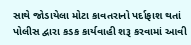સાથે જોડાયેલા મોટા કાવતરાનો પર્દાફાશ થતાં પોલીસ દ્વારા કડક કાર્યવાહી શરૂ કરવામાં આવી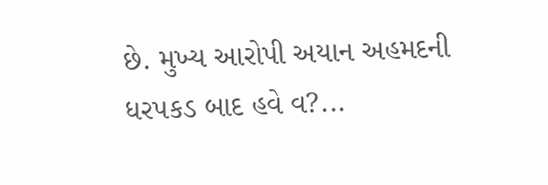છે. મુખ્ય આરોપી અયાન અહમદની ધરપકડ બાદ હવે વ?...